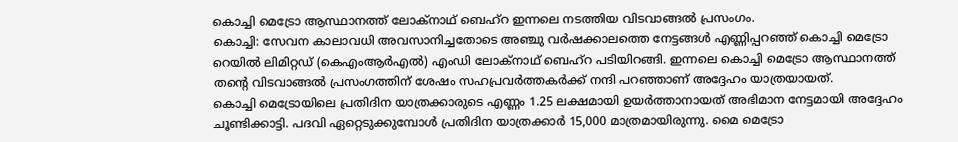കൊച്ചി മെട്രോ ആസ്ഥാനത്ത് ലോക്നാഥ് ബെഹ്റ ഇന്നലെ നടത്തിയ വിടവാങ്ങൽ പ്രസംഗം.
കൊച്ചി: സേവന കാലാവധി അവസാനിച്ചതോടെ അഞ്ചു വർഷക്കാലത്തെ നേട്ടങ്ങൾ എണ്ണിപ്പറഞ്ഞ് കൊച്ചി മെട്രോ റെയിൽ ലിമിറ്റഡ് (കെഎംആർഎൽ) എംഡി ലോക്നാഥ് ബെഹ്റ പടിയിറങ്ങി. ഇന്നലെ കൊച്ചി മെട്രോ ആസ്ഥാനത്ത് തന്റെ വിടവാങ്ങൽ പ്രസംഗത്തിന് ശേഷം സഹപ്രവർത്തകർക്ക് നന്ദി പറഞ്ഞാണ് അദ്ദേഹം യാത്രയായത്.
കൊച്ചി മെട്രോയിലെ പ്രതിദിന യാത്രക്കാരുടെ എണ്ണം 1.25 ലക്ഷമായി ഉയർത്താനായത് അഭിമാന നേട്ടമായി അദ്ദേഹം ചൂണ്ടിക്കാട്ടി. പദവി ഏറ്റെടുക്കുമ്പോൾ പ്രതിദിന യാത്രക്കാർ 15,000 മാത്രമായിരുന്നു. മൈ മെട്രോ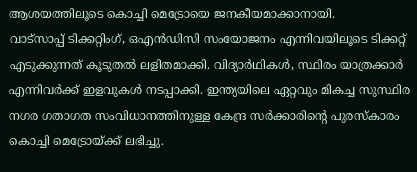ആശയത്തിലൂടെ കൊച്ചി മെട്രോയെ ജനകീയമാക്കാനായി.
വാട്സാപ്പ് ടിക്കറ്റിംഗ്, ഒഎൻഡിസി സംയോജനം എന്നിവയിലൂടെ ടിക്കറ്റ് എടുക്കുന്നത് കൂടുതൽ ലളിതമാക്കി. വിദ്യാർഥികൾ, സ്ഥിരം യാത്രക്കാർ എന്നിവർക്ക് ഇളവുകൾ നടപ്പാക്കി. ഇന്ത്യയിലെ ഏറ്റവും മികച്ച സുസ്ഥിര നഗര ഗതാഗത സംവിധാനത്തിനുള്ള കേന്ദ്ര സർക്കാരിന്റെ പുരസ്കാരം കൊച്ചി മെട്രോയ്ക്ക് ലഭിച്ചു.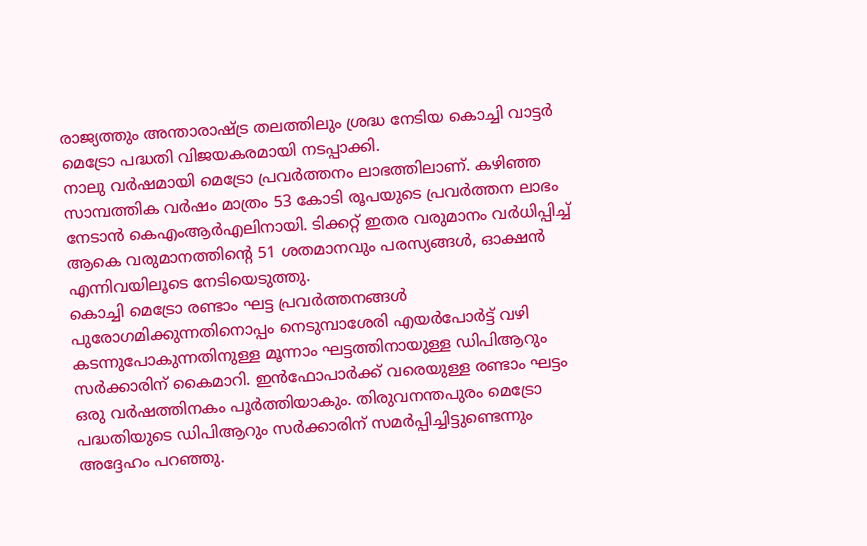രാജ്യത്തും അന്താരാഷ്ട്ര തലത്തിലും ശ്രദ്ധ നേടിയ കൊച്ചി വാട്ടർ മെട്രോ പദ്ധതി വിജയകരമായി നടപ്പാക്കി.
നാലു വർഷമായി മെട്രോ പ്രവർത്തനം ലാഭത്തിലാണ്. കഴിഞ്ഞ സാമ്പത്തിക വർഷം മാത്രം 53 കോടി രൂപയുടെ പ്രവർത്തന ലാഭം നേടാൻ കെഎംആർഎലിനായി. ടിക്കറ്റ് ഇതര വരുമാനം വർധിപ്പിച്ച് ആകെ വരുമാനത്തിന്റെ 51 ശതമാനവും പരസ്യങ്ങൾ, ഓക്ഷൻ എന്നിവയിലൂടെ നേടിയെടുത്തു.
കൊച്ചി മെട്രോ രണ്ടാം ഘട്ട പ്രവർത്തനങ്ങൾ പുരോഗമിക്കുന്നതിനൊപ്പം നെടുമ്പാശേരി എയർപോർട്ട് വഴി കടന്നുപോകുന്നതിനുള്ള മൂന്നാം ഘട്ടത്തിനായുള്ള ഡിപിആറും സർക്കാരിന് കൈമാറി. ഇൻഫോപാർക്ക് വരെയുള്ള രണ്ടാം ഘട്ടം ഒരു വർഷത്തിനകം പൂർത്തിയാകും. തിരുവനന്തപുരം മെട്രോ പദ്ധതിയുടെ ഡിപിആറും സർക്കാരിന് സമർപ്പിച്ചിട്ടുണ്ടെന്നും അദ്ദേഹം പറഞ്ഞു.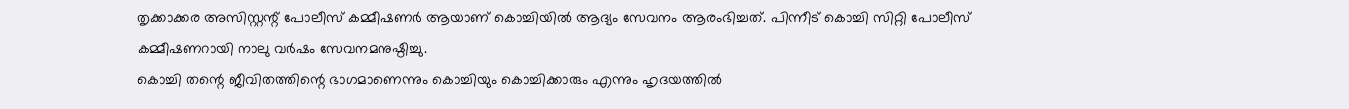തൃക്കാക്കര അസിസ്റ്റന്റ് പോലീസ് കമ്മീഷണർ ആയാണ് കൊച്ചിയിൽ ആദ്യം സേവനം ആരംഭിച്ചത്. പിന്നീട് കൊച്ചി സിറ്റി പോലീസ് കമ്മീഷണറായി നാലു വർഷം സേവനമനുഷ്ഠിച്ചു.
കൊച്ചി തന്റെ ജീവിതത്തിന്റെ ഭാഗമാണെന്നും കൊച്ചിയും കൊച്ചിക്കാരും എന്നും ഹൃദയത്തിൽ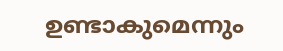ഉണ്ടാകുമെന്നും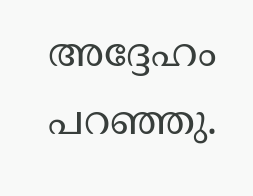അദ്ദേഹം പറഞ്ഞു.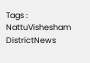Tags : NattuVishesham DistrictNews